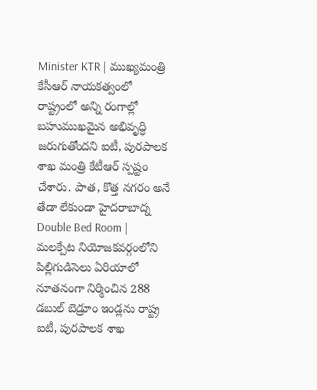Minister KTR | ముఖ్యమంత్రి కేసీఆర్ నాయకత్వంలో రాష్ట్రంలో అన్ని రంగాల్లో బహుముఖమైన అభివృద్ధి జరుగుతోందని ఐటీ, పురపాలక శాఖ మంత్రి కేటీఆర్ స్పష్టం చేశారు. పాత, కొత్త నగరం అనే తేడా లేకుండా హైదరాబాద్న
Double Bed Room | మలక్పేట నియోజకవర్గంలోని పిల్లిగుడిసెలు ఏరియాలో నూతనంగా నిర్మించిన 288 డబుల్ బెడ్రూం ఇండ్లను రాష్ట్ర ఐటీ, పురపాలక శాఖ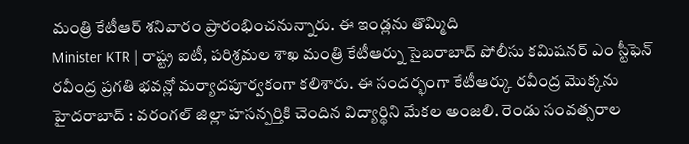మంత్రి కేటీఆర్ శనివారం ప్రారంభించనున్నారు. ఈ ఇండ్లను తొమ్మిది
Minister KTR | రాష్ట్ర ఐటీ, పరిశ్రమల శాఖ మంత్రి కేటీఆర్ను సైబరాబాద్ పోలీసు కమిషనర్ ఎం స్టీఫెన్ రవీంద్ర ప్రగతి భవన్లో మర్యాదపూర్వకంగా కలిశారు. ఈ సందర్భంగా కేటీఆర్కు రవీంద్ర మొక్కను
హైదరాబాద్ : వరంగల్ జిల్లా హసన్పర్తికి చెందిన విద్యార్థిని మేకల అంజలి. రెండు సంవత్సరాల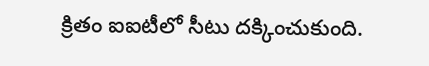క్రితం ఐఐటీలో సీటు దక్కించుకుంది.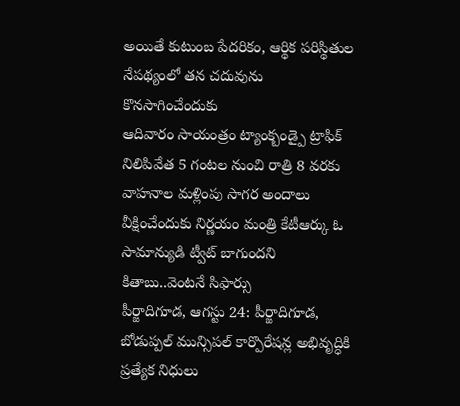అయితే కుటుంబ పేదరికం, ఆర్థిక పరిస్థితుల నేపథ్యంలో తన చదువును కొనసాగించేందుకు
ఆదివారం సాయంత్రం ట్యాంక్బండ్పై ట్రాఫిక్ నిలిపివేత 5 గంటల నుంచి రాత్రి 8 వరకు వాహనాల మళ్లింపు సాగర అందాలు వీక్షించేందుకు నిర్ణయం మంత్రి కేటీఆర్కు ఓ సామాన్యుడి ట్వీట్ బాగుందని కితాబు..వెంటనే సిఫార్సు
పీర్జాదిగూడ, ఆగస్టు 24: పీర్జాదిగూడ, బోడుప్పల్ మున్సిపల్ కార్పొరేషన్ల అభివృద్ధికి ప్రత్యేక నిధులు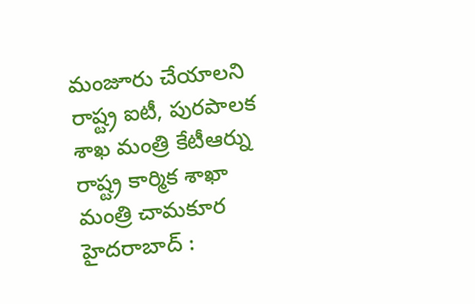మంజూరు చేయాలని రాష్ట్ర ఐటీ, పురపాలక శాఖ మంత్రి కేటీఆర్ను రాష్ట్ర కార్మిక శాఖా మంత్రి చామకూర
హైదరాబాద్ :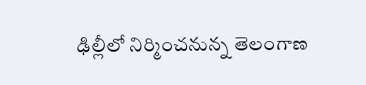ఢిల్లీలో నిర్మించనున్న తెలంగాణ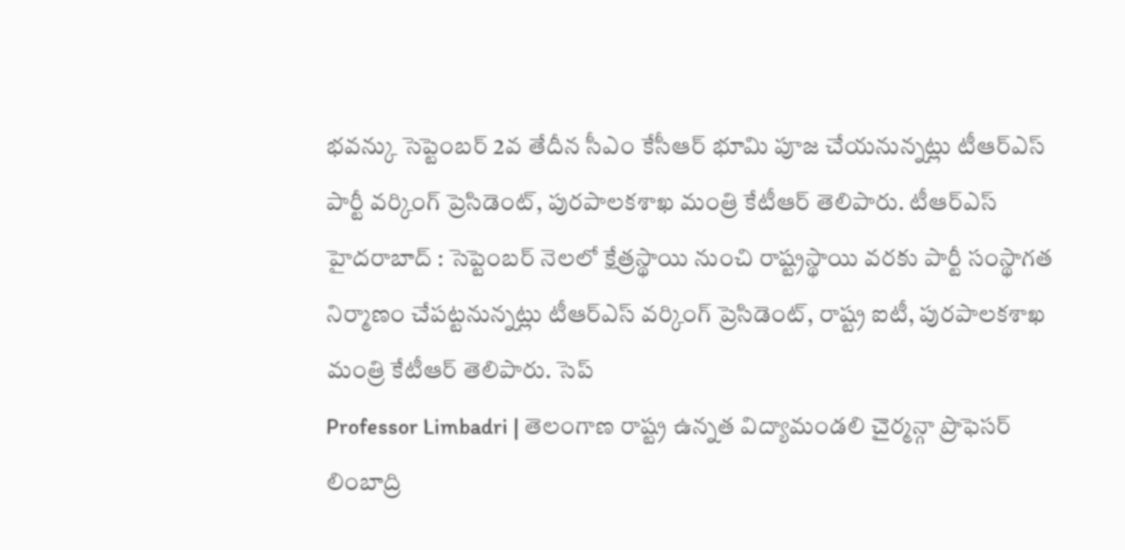భవన్కు సెప్టెంబర్ 2వ తేదీన సీఎం కేసీఆర్ భూమి పూజ చేయనున్నట్లు టీఆర్ఎస్ పార్టీ వర్కింగ్ ప్రెసిడెంట్, పురపాలకశాఖ మంత్రి కేటీఆర్ తెలిపారు. టీఆర్ఎస్
హైదరాబాద్ : సెప్టెంబర్ నెలలో క్షేత్రస్థాయి నుంచి రాష్ట్రస్థాయి వరకు పార్టీ సంస్థాగత నిర్మాణం చేపట్టనున్నట్లు టీఆర్ఎస్ వర్కింగ్ ప్రెసిడెంట్, రాష్ట్ర ఐటీ, పురపాలకశాఖ మంత్రి కేటీఆర్ తెలిపారు. సెప్
Professor Limbadri | తెలంగాణ రాష్ట్ర ఉన్నత విద్యామండలి చైర్మన్గా ప్రొఫెసర్ లింబాద్రి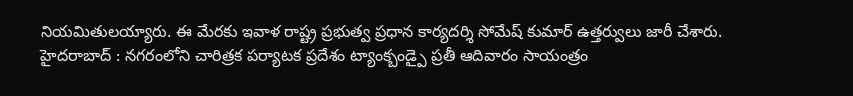నియమితులయ్యారు. ఈ మేరకు ఇవాళ రాష్ట్ర ప్రభుత్వ ప్రధాన కార్యదర్శి సోమేష్ కుమార్ ఉత్తర్వులు జారీ చేశారు.
హైదరాబాద్ : నగరంలోని చారిత్రక పర్యాటక ప్రదేశం ట్యాంక్బండ్పై ప్రతీ ఆదివారం సాయంత్రం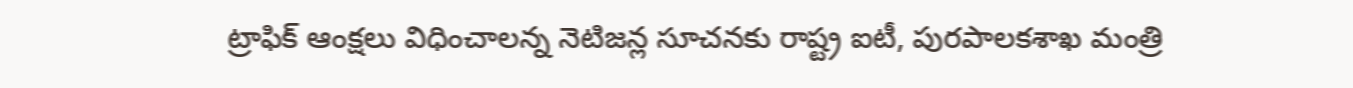ట్రాఫిక్ ఆంక్షలు విధించాలన్న నెటిజన్ల సూచనకు రాష్ట్ర ఐటీ, పురపాలకశాఖ మంత్రి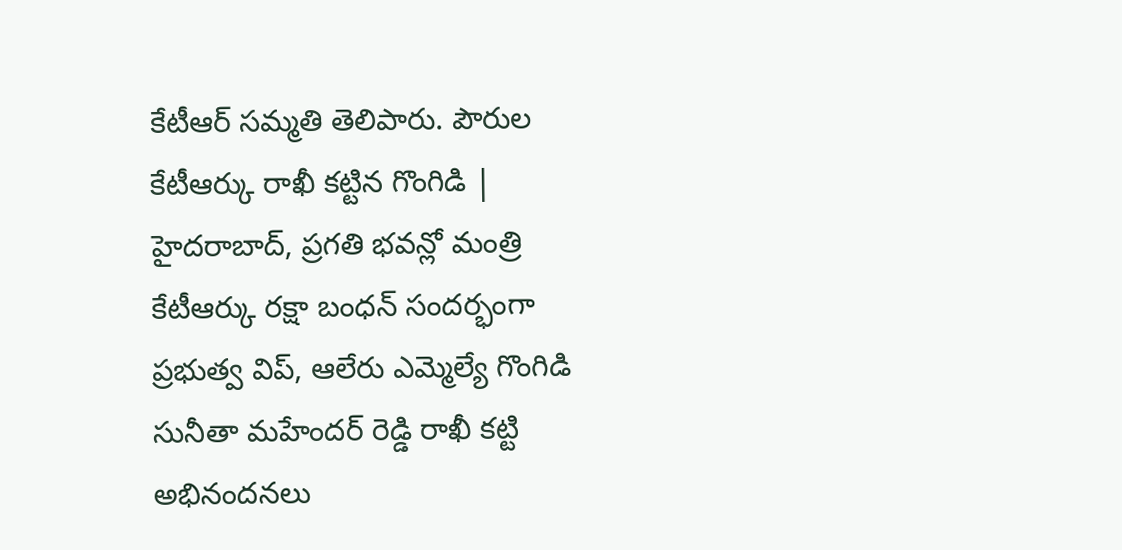కేటీఆర్ సమ్మతి తెలిపారు. పౌరుల
కేటీఆర్కు రాఖీ కట్టిన గొంగిడి | హైదరాబాద్, ప్రగతి భవన్లో మంత్రి కేటీఆర్కు రక్షా బంధన్ సందర్భంగా ప్రభుత్వ విప్, ఆలేరు ఎమ్మెల్యే గొంగిడి సునీతా మహేందర్ రెడ్డి రాఖీ కట్టి అభినందనలు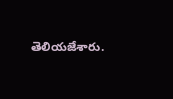తెలియజేశారు.